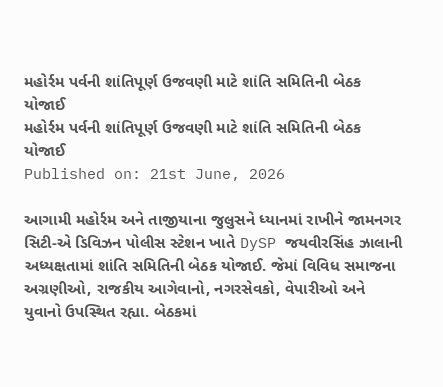મહોર્રમ પર્વની શાંતિપૂર્ણ ઉજવણી માટે શાંતિ સમિતિની બેઠક યોજાઈ
મહોર્રમ પર્વની શાંતિપૂર્ણ ઉજવણી માટે શાંતિ સમિતિની બેઠક યોજાઈ
Published on: 21st June, 2026

આગામી મહોર્રમ અને તાજીયાના જુલુસને ધ્યાનમાં રાખીને જામનગર સિટી-એ ડિવિઝન પોલીસ સ્ટેશન ખાતે DySP જયવીરસિંહ ઝાલાની અધ્યક્ષતામાં શાંતિ સમિતિની બેઠક યોજાઈ. જેમાં વિવિધ સમાજના અગ્રણીઓ, રાજકીય આગેવાનો, નગરસેવકો, વેપારીઓ અને યુવાનો ઉપસ્થિત રહ્યા. બેઠકમાં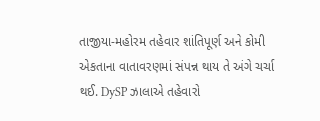તાજીયા-મહોરમ તહેવાર શાંતિપૂર્ણ અને કોમી એકતાના વાતાવરણમાં સંપન્ન થાય તે અંગે ચર્ચા થઈ. DySP ઝાલાએ તહેવારો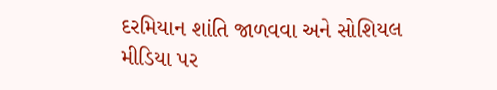દરમિયાન શાંતિ જાળવવા અને સોશિયલ મીડિયા પર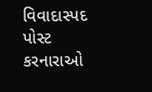વિવાદાસ્પદ પોસ્ટ કરનારાઓ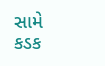સામે કડક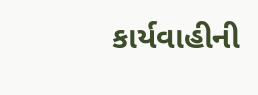કાર્યવાહીની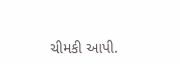ચીમકી આપી.